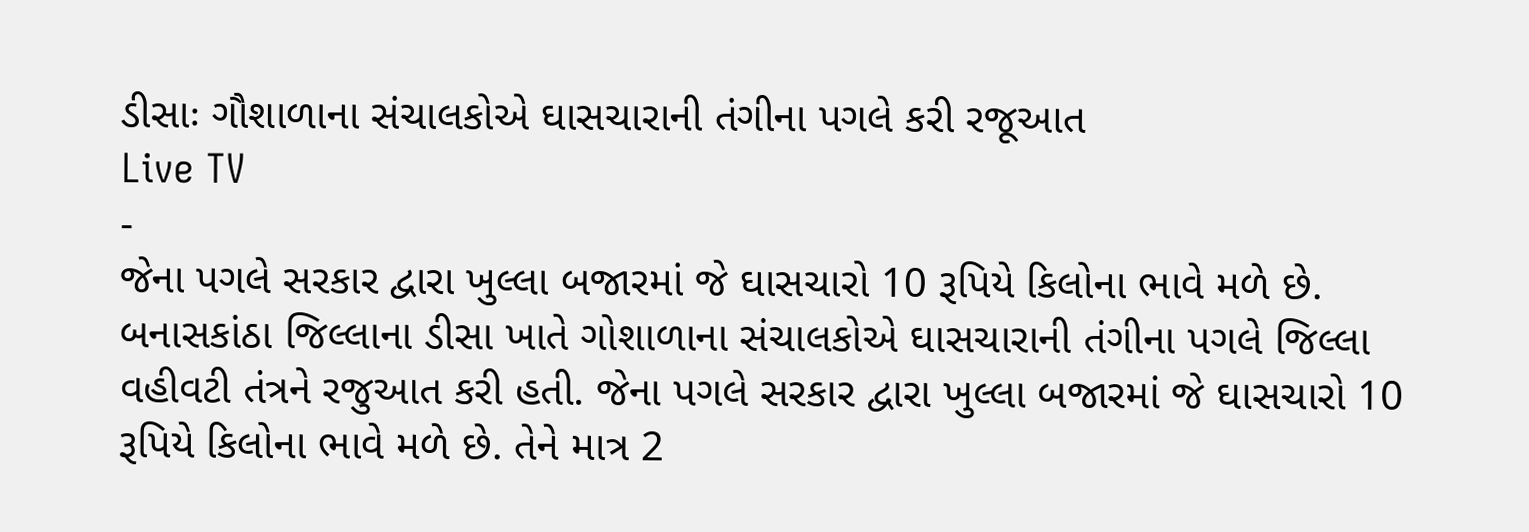ડીસાઃ ગૌશાળાના સંચાલકોએ ઘાસચારાની તંગીના પગલે કરી રજૂઆત
Live TV
-
જેના પગલે સરકાર દ્વારા ખુલ્લા બજારમાં જે ઘાસચારો 10 રૂપિયે કિલોના ભાવે મળે છે.
બનાસકાંઠા જિલ્લાના ડીસા ખાતે ગોશાળાના સંચાલકોએ ઘાસચારાની તંગીના પગલે જિલ્લા વહીવટી તંત્રને રજુઆત કરી હતી. જેના પગલે સરકાર દ્વારા ખુલ્લા બજારમાં જે ઘાસચારો 10 રૂપિયે કિલોના ભાવે મળે છે. તેને માત્ર 2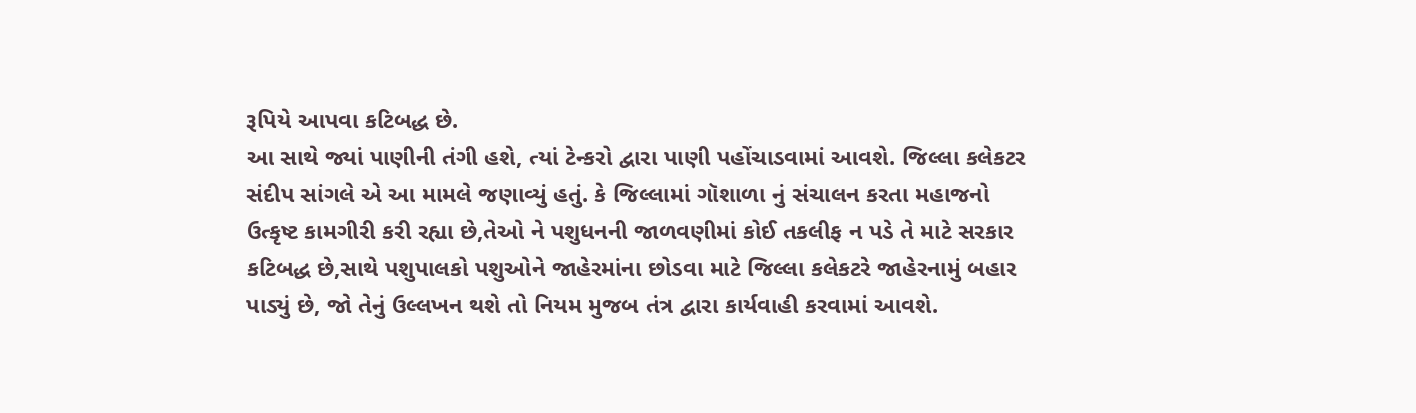રૂપિયે આપવા કટિબદ્ધ છે.
આ સાથે જ્યાં પાણીની તંગી હશે, ત્યાં ટેન્કરો દ્વારા પાણી પહોંચાડવામાં આવશે. જિલ્લા કલેકટર સંદીપ સાંગલે એ આ મામલે જણાવ્યું હતું. કે જિલ્લામાં ગૉશાળા નું સંચાલન કરતા મહાજનો ઉત્કૃષ્ટ કામગીરી કરી રહ્યા છે,તેઓ ને પશુધનની જાળવણીમાં કોઈ તકલીફ ન પડે તે માટે સરકાર કટિબદ્ધ છે,સાથે પશુપાલકો પશુઓને જાહેરમાંના છોડવા માટે જિલ્લા કલેકટરે જાહેરનામું બહાર પાડ્યું છે, જો તેનું ઉલ્લખન થશે તો નિયમ મુજબ તંત્ર દ્વારા કાર્યવાહી કરવામાં આવશે.